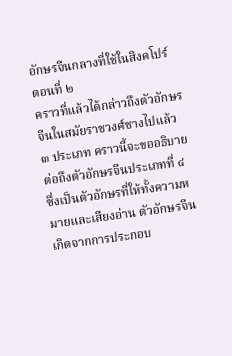อักษรจีนกลางที่ใช้ในสิงคโปร์
ตอนที่ ๒
คราวที่แล้วได้กล่าวถึงตัวอักษรจีนในสมัยราชวงศ์ชางไปแล้ว ๓ ประเภท คราวนี้จะขออธิบายต่อถึงตัวอักษรจีนประเภทที่ ๔ ซึ่งเป็นตัวอักษรที่ให้ทั้งความหมายและเสียงอ่าน ตัวอักษรจีนเกิดจากการประกอบ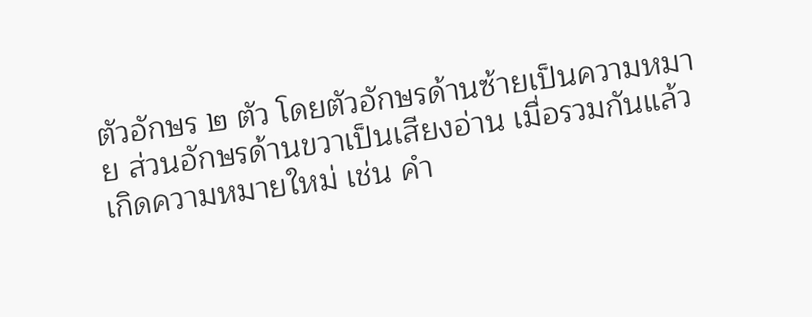ตัวอักษร ๒ ตัว โดยตัวอักษรด้านซ้ายเป็นความหมาย ส่วนอักษรด้านขวาเป็นเสียงอ่าน เมื่อรวมกันแล้วเกิดความหมายใหม่ เช่น คำ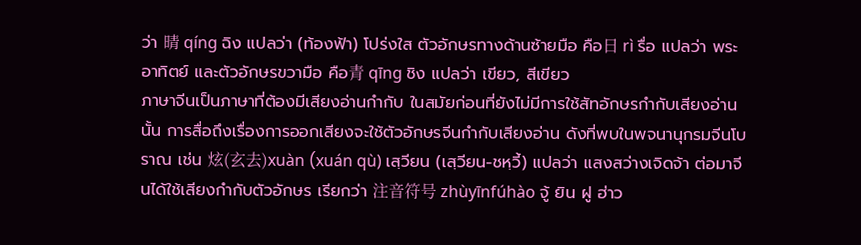ว่า 晴 qíng ฉิง แปลว่า (ท้องฟ้า) โปร่งใส ตัวอักษรทางด้านซ้ายมือ คือ日 rì รื่อ แปลว่า พระอาทิตย์ และตัวอักษรขวามือ คือ青 qīng ชิง แปลว่า เขียว, สีเขียว
ภาษาจีนเป็นภาษาที่ต้องมีเสียงอ่านกำกับ ในสมัยก่อนที่ยังไม่มีการใช้สัทอักษรกำกับเสียงอ่านนั้น การสื่อถึงเรื่องการออกเสียงจะใช้ตัวอักษรจีนกำกับเสียงอ่าน ดังที่พบในพจนานุกรมจีนโบราณ เช่น 炫(玄去)xuàn (xuán qù) เสฺวียน (เสฺวียน-ชหฺวี้) แปลว่า แสงสว่างเจิดจ้า ต่อมาจีนได้ใช้เสียงกำกับตัวอักษร เรียกว่า 注音符号 zhùyīnfúhào จู้ ยิน ฝู ฮ่าว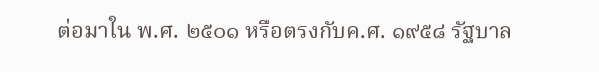ต่อมาใน พ.ศ. ๒๕๐๑ หรือตรงกับค.ศ. ๑๙๕๘ รัฐบาล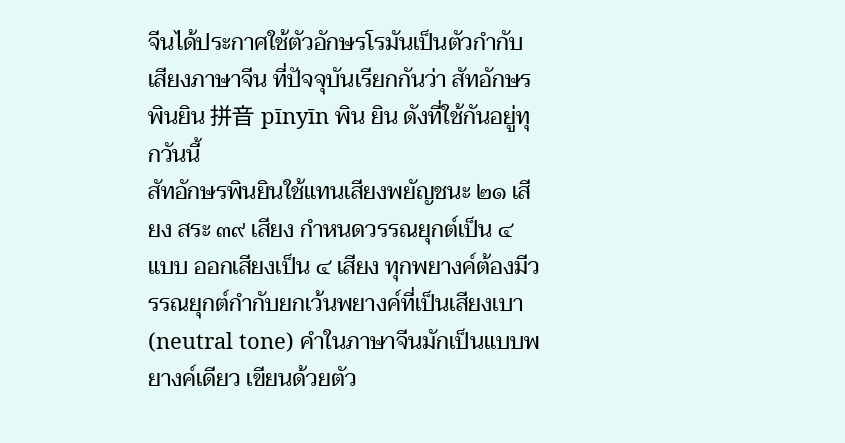จีนได้ประกาศใช้ตัวอักษรโรมันเป็นตัวกำกับเสียงภาษาจีน ที่ปัจจุบันเรียกกันว่า สัทอักษรพินยิน 拼音 pīnyīn พิน ยิน ดังที่ใช้กันอยู่ทุกวันนี้
สัทอักษรพินยินใช้แทนเสียงพยัญชนะ ๒๑ เสียง สระ ๓๙ เสียง กำหนดวรรณยุกต์เป็น ๔ แบบ ออกเสียงเป็น ๔ เสียง ทุกพยางค์ต้องมีวรรณยุกต์กำกับยกเว้นพยางค์ที่เป็นเสียงเบา (neutral tone) คำในภาษาจีนมักเป็นแบบพยางค์เดียว เขียนด้วยตัว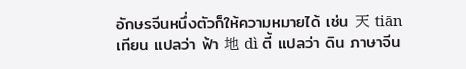อักษรจีนหนึ่งตัวก็ให้ความหมายได้ เช่น 天 tiān เทียน แปลว่า ฟ้า 地 dì ตี้ แปลว่า ดิน ภาษาจีน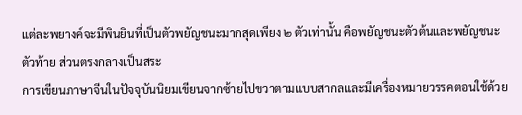แต่ละพยางค์จะมีพินยินที่เป็นตัวพยัญชนะมากสุดเพียง ๒ ตัวเท่านั้น คือพยัญชนะตัวต้นและพยัญชนะตัวท้าย ส่วนตรงกลางเป็นสระ
การเขียนภาษาจีนในปัจจุบันนิยมเขียนจากซ้ายไปขวาตามแบบสากลและมีเครื่องหมายวรรคตอนใช้ด้วย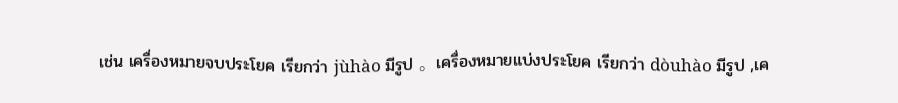เช่น เครื่องหมายจบประโยค เรียกว่า jùhào มีรูป 。เครื่องหมายแบ่งประโยค เรียกว่า dòuhào มีรูป ,เค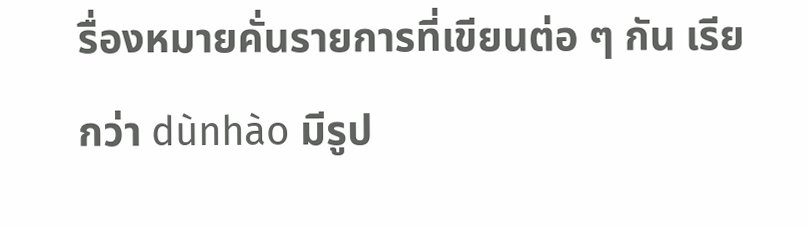รื่องหมายคั่นรายการที่เขียนต่อ ๆ กัน เรียกว่า dùnhào มีรูป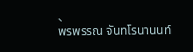、
พรพรรณ จันทโรนานนท์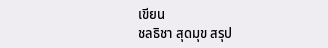เขียน
ชลธิชา สุดมุข สรุป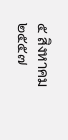๕ สิงหาคม ๒๕๕๗